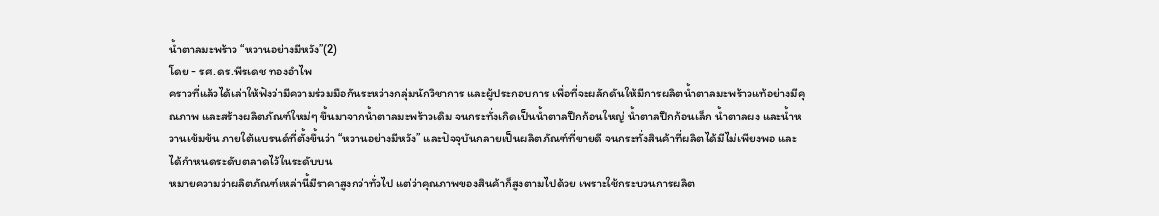น้ำตาลมะพร้าว “หวานอย่างมีหวัง”(2)
โดย - รศ.ดร.พีรเดช ทองอำไพ
คราวที่แล้วได้เล่าให้ฟังว่ามีความร่วมมือกันระหว่างกลุ่มนักวิชาการ และผู้ประกอบการ เพื่อที่จะผลักดันให้มีการผลิตน้ำตาลมะพร้าวแท้อย่างมีคุณภาพ และสร้างผลิตภัณฑ์ใหม่ๆ ขึ้นมาจากน้ำตาลมะพร้าวเดิม จนกระทั่งเกิดเป็นน้ำตาลปึกก้อนใหญ่ น้ำตาลปึกก้อนเล็ก น้ำตาลผง และน้ำหวานเข้มข้น ภายใต้แบรนด์ที่ตั้งขึ้นว่า “หวานอย่างมีหวัง” และปัจจุบันกลายเป็นผลิตภัณฑ์ที่ขายดี จนกระทั่งสินค้าที่ผลิตได้มีไม่เพียงพอ และได้กำหนดระดับตลาดไว้ในระดับบน
หมายความว่าผลิตภัณฑ์เหล่านี้มีราคาสูงกว่าทั่วไป แต่ว่าคุณภาพของสินค้าก็สูงตามไปด้วย เพราะใช้กระบวนการผลิต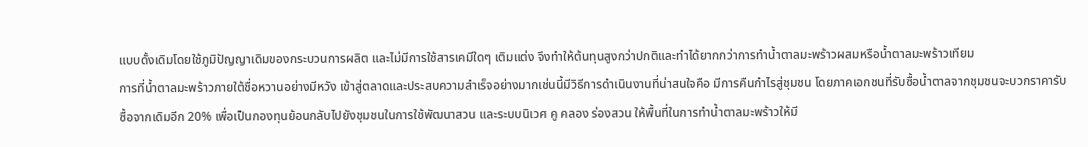แบบดั้งเดิมโดยใช้ภูมิปัญญาเดิมของกระบวนการผลิต และไม่มีการใช้สารเคมีใดๆ เติมแต่ง จึงทำให้ต้นทุนสูงกว่าปกติและทำได้ยากกว่าการทำน้ำตาลมะพร้าวผสมหรือน้ำตาลมะพร้าวเทียม
การที่น้ำตาลมะพร้าวภายใต้ชื่อหวานอย่างมีหวัง เข้าสู่ตลาดและประสบความสำเร็จอย่างมากเช่นนี้มีวิธีการดำเนินงานที่น่าสนใจคือ มีการคืนกำไรสู่ชุมชน โดยภาคเอกชนที่รับซื้อน้ำตาลจากชุมชนจะบวกราคารับซื้อจากเดิมอีก 20% เพื่อเป็นกองทุนย้อนกลับไปยังชุมชนในการใช้พัฒนาสวน และระบบนิเวศ คู คลอง ร่องสวน ให้พื้นที่ในการทำน้ำตาลมะพร้าวให้มี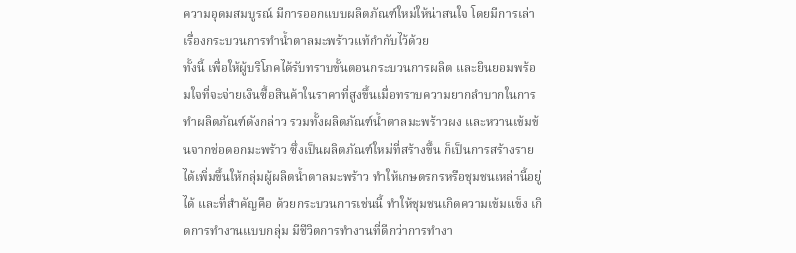ความอุดมสมบูรณ์ มีการออกแบบผลิตภัณฑ์ใหม่ให้น่าสนใจ โดยมีการเล่าเรื่องกระบวนการทำน้ำตาลมะพร้าวแท้กำกับไว้ด้วย
ทั้งนี้ เพื่อให้ผู้บริโภคได้รับทราบขั้นตอนกระบวนการผลิต และยินยอมพร้อมใจที่จะจ่ายเงินซื้อสินค้าในราคาที่สูงขึ้นเมื่อทราบความยากลำบากในการทำผลิตภัณฑ์ดังกล่าว รวมทั้งผลิตภัณฑ์น้ำตาลมะพร้าวผง และหวานเข้มข้นจากช่อดอกมะพร้าว ซึ่งเป็นผลิตภัณฑ์ใหม่ที่สร้างขึ้น ก็เป็นการสร้างรายได้เพิ่มขึ้นให้กลุ่มผู้ผลิตน้ำตาลมะพร้าว ทำให้เกษตรกรหรือชุมชนเหล่านี้อยู่ได้ และที่สำคัญคือ ด้วยกระบวนการเช่นนี้ ทำให้ชุมชนเกิดความเข้มแข็ง เกิดการทำงานแบบกลุ่ม มีชีวิตการทำงานที่ดีกว่าการทำงา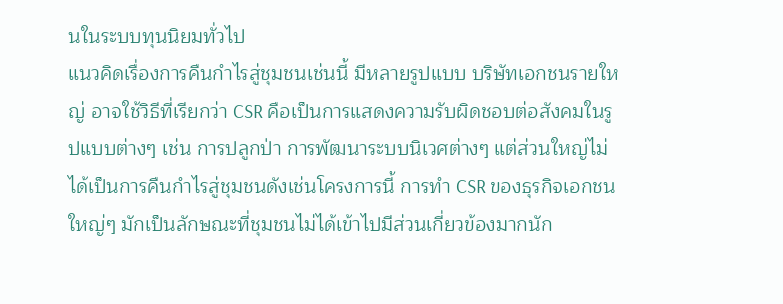นในระบบทุนนิยมทั่วไป
แนวคิดเรื่องการคืนกำไรสู่ชุมชนเช่นนี้ มีหลายรูปแบบ บริษัทเอกชนรายใหญ่ อาจใช้วิธีที่เรียกว่า CSR คือเป็นการแสดงความรับผิดชอบต่อสังคมในรูปแบบต่างๆ เช่น การปลูกป่า การพัฒนาระบบนิเวศต่างๆ แต่ส่วนใหญ่ไม่ได้เป็นการคืนกำไรสู่ชุมชนดังเช่นโครงการนี้ การทำ CSR ของธุรกิจเอกชนใหญ่ๆ มักเป็นลักษณะที่ชุมชนไม่ได้เข้าไปมีส่วนเกี่ยวข้องมากนัก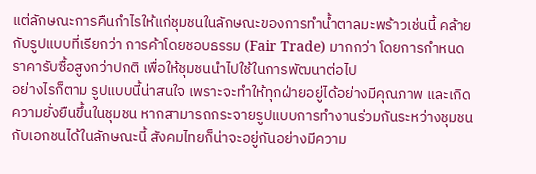แต่ลักษณะการคืนกำไรให้แก่ชุมชนในลักษณะของการทำน้ำตาลมะพร้าวเช่นนี้ คล้ายกับรูปแบบที่เรียกว่า การค้าโดยชอบธรรม (Fair Trade) มากกว่า โดยการกำหนดราคารับซื้อสูงกว่าปกติ เพื่อให้ชุมชนนำไปใช้ในการพัฒนาต่อไป
อย่างไรก็ตาม รูปแบบนี้น่าสนใจ เพราะจะทำให้ทุกฝ่ายอยู่ได้อย่างมีคุณภาพ และเกิดความยั่งยืนขึ้นในชุมชน หากสามารถกระจายรูปแบบการทำงานร่วมกันระหว่างชุมชนกับเอกชนได้ในลักษณะนี้ สังคมไทยก็น่าจะอยู่กันอย่างมีความ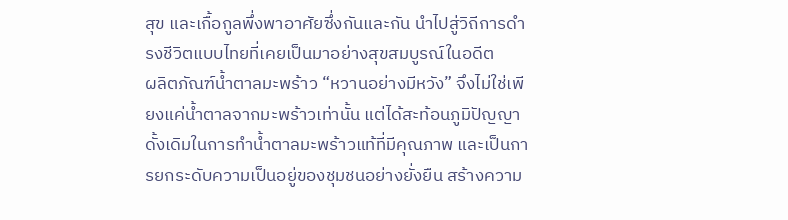สุข และเกื้อกูลพึ่งพาอาศัยซึ่งกันและกัน นำไปสู่วิถีการดำรงชีวิตแบบไทยที่เคยเป็นมาอย่างสุขสมบูรณ์ในอดีต
ผลิตภัณฑ์น้ำตาลมะพร้าว “หวานอย่างมีหวัง” จึงไม่ใช่เพียงแค่น้ำตาลจากมะพร้าวเท่านั้น แต่ได้สะท้อนภูมิปัญญาดั้งเดิมในการทำน้ำตาลมะพร้าวแท้ที่มีคุณภาพ และเป็นการยกระดับความเป็นอยู่ของชุมชนอย่างยั่งยืน สร้างความ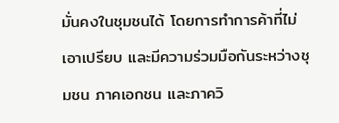มั่นคงในชุมชนได้ โดยการทำการค้าที่ไม่เอาเปรียบ และมีความร่วมมือกันระหว่างชุมชน ภาคเอกชน และภาควิ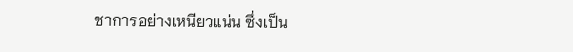ชาการอย่างเหนียวแน่น ซึ่งเป็น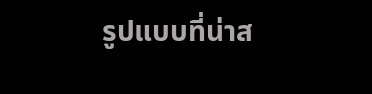รูปแบบที่น่าส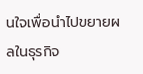นใจเพื่อนำไปขยายผลในธุรกิจ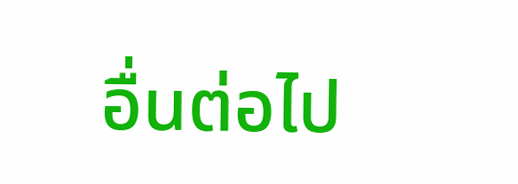อื่นต่อไป